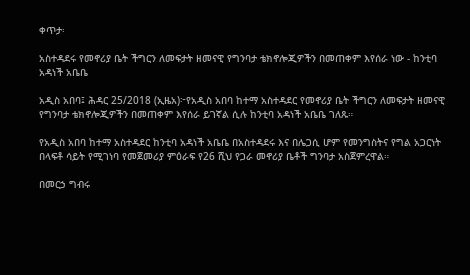ቀጥታ፡

አስተዳደሩ የመኖሪያ ቤት ችግርን ለመፍታት ዘመናዊ የግንባታ ቴክኖሎጂዎችን በመጠቀም እየሰራ ነው - ከንቲባ አዳነች አቤቤ

አዲስ አበባ፤ ሕዳር 25/2018 (ኢዜአ)፦የአዲስ አበባ ከተማ አስተዳደር የመኖሪያ ቤት ችግርን ለመፍታት ዘመናዊ የግንባታ ቴክኖሎጂዎችን በመጠቀም እየሰራ ይገኛል ሲሉ ከንቲባ አዳነች አቤቤ ገለጹ።

የአዲስ አበባ ከተማ አስተዳደር ከንቲባ አዳነች አቤቤ በአስተዳደሩ እና በሌጋሲ ሆም የመንግስትና የግል አጋርነት በላፍቶ ሳይት የሚገነባ የመጀመሪያ ምዕራፍ የ26 ሺህ የጋራ መኖሪያ ቤቶች ግንባታ አስጀምረዋል።

በመርኃ ግብሩ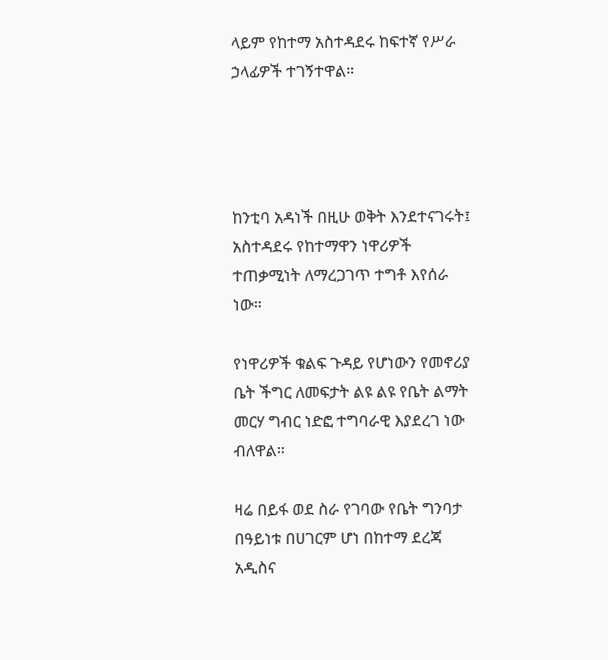ላይም የከተማ አስተዳደሩ ከፍተኛ የሥራ ኃላፊዎች ተገኝተዋል።




ከንቲባ አዳነች በዚሁ ወቅት እንደተናገሩት፤ አስተዳደሩ የከተማዋን ነዋሪዎች ተጠቃሚነት ለማረጋገጥ ተግቶ እየሰራ ነው።

የነዋሪዎች ቁልፍ ጉዳይ የሆነውን የመኖሪያ ቤት ችግር ለመፍታት ልዩ ልዩ የቤት ልማት መርሃ ግብር ነድፎ ተግባራዊ እያደረገ ነው ብለዋል።

ዛሬ በይፋ ወደ ስራ የገባው የቤት ግንባታ በዓይነቱ በሀገርም ሆነ በከተማ ደረጃ አዲስና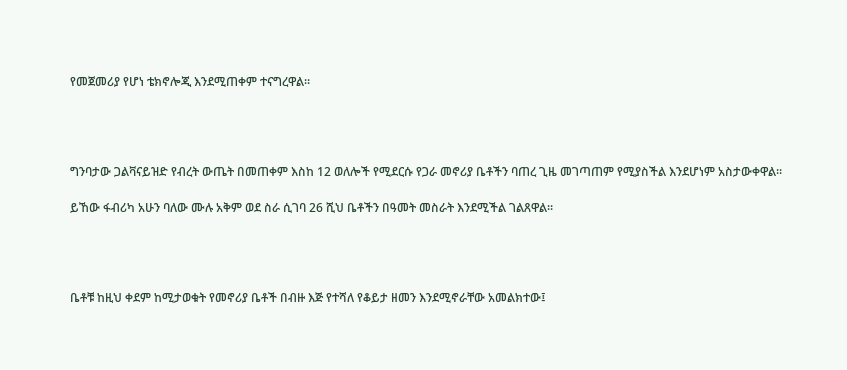የመጀመሪያ የሆነ ቴክኖሎጂ እንደሚጠቀም ተናግረዋል።




ግንባታው ጋልቫናይዝድ የብረት ውጤት በመጠቀም እስከ 12 ወለሎች የሚደርሱ የጋራ መኖሪያ ቤቶችን ባጠረ ጊዜ መገጣጠም የሚያስችል እንደሆነም አስታውቀዋል።

ይኸው ፋብሪካ አሁን ባለው ሙሉ አቅም ወደ ስራ ሲገባ 26 ሺህ ቤቶችን በዓመት መስራት እንደሚችል ገልጸዋል።




ቤቶቹ ከዚህ ቀደም ከሚታወቁት የመኖሪያ ቤቶች በብዙ እጅ የተሻለ የቆይታ ዘመን እንደሚኖራቸው አመልክተው፤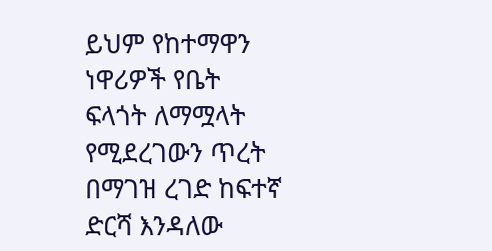ይህም የከተማዋን ነዋሪዎች የቤት ፍላጎት ለማሟላት የሚደረገውን ጥረት በማገዝ ረገድ ከፍተኛ ድርሻ እንዳለው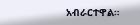አብራርተዋል።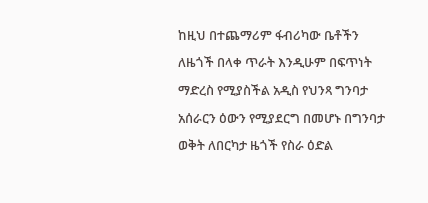ከዚህ በተጨማሪም ፋብሪካው ቤቶችን ለዜጎች በላቀ ጥራት እንዲሁም በፍጥነት ማድረስ የሚያስችል አዲስ የህንጻ ግንባታ አሰራርን ዕውን የሚያደርግ በመሆኑ በግንባታ ወቅት ለበርካታ ዜጎች የስራ ዕድል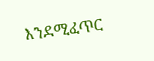እንደሚፈጥር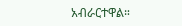አብራርተዋል።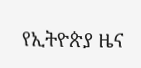የኢትዮጵያ ዜና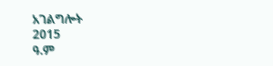አገልግሎት
2015
ዓ.ም